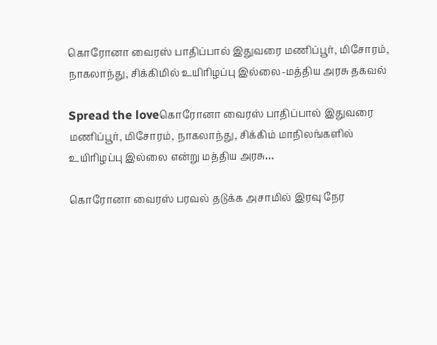கொரோனா வைரஸ் பாதிப்பால் இதுவரை மணிப்பூர், மிசோரம், நாகலாந்து, சிக்கிமில் உயிரிழப்பு இல்லை-மத்திய அரசு தகவல்

Spread the loveகொரோனா வைரஸ் பாதிப்பால் இதுவரை மணிப்பூர், மிசோரம், நாகலாந்து, சிக்கிம் மாநிலங்களில் உயிரிழப்பு இல்லை என்று மத்திய அரசு…

கொரோனா வைரஸ் பரவல் தடுக்க அசாமில் இரவு நேர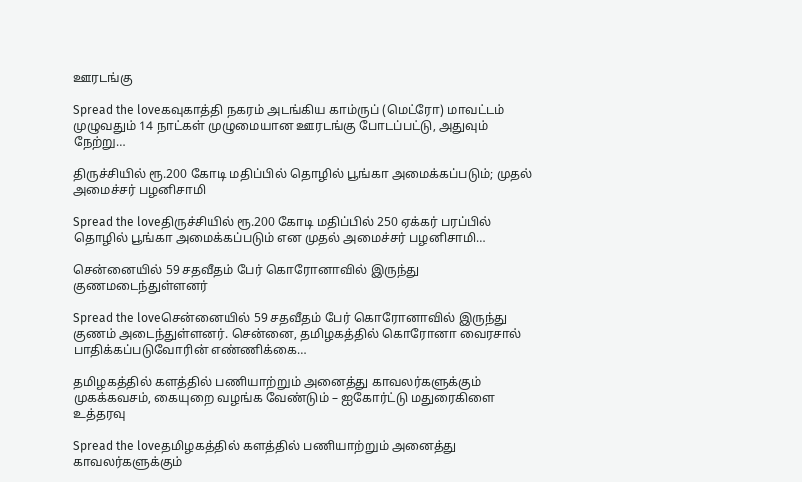ஊரடங்கு

Spread the loveகவுகாத்தி நகரம் அடங்கிய காம்ருப் (மெட்ரோ) மாவட்டம் முழுவதும் 14 நாட்கள் முழுமையான ஊரடங்கு போடப்பட்டு, அதுவும் நேற்று…

திருச்சியில் ரூ.200 கோடி மதிப்பில் தொழில் பூங்கா அமைக்கப்படும்; முதல் அமைச்சர் பழனிசாமி

Spread the loveதிருச்சியில் ரூ.200 கோடி மதிப்பில் 250 ஏக்கர் பரப்பில் தொழில் பூங்கா அமைக்கப்படும் என முதல் அமைச்சர் பழனிசாமி…

சென்னையில் 59 சதவீதம் பேர் கொரோனாவில் இருந்து குணமடைந்துள்ளனர்

Spread the loveசென்னையில் 59 சதவீதம் பேர் கொரோனாவில் இருந்து குணம் அடைந்துள்ளனர். சென்னை, தமிழகத்தில் கொரோனா வைரசால் பாதிக்கப்படுவோரின் எண்ணிக்கை…

தமிழகத்தில் களத்தில் பணியாற்றும் அனைத்து காவலர்களுக்கும் முகக்கவசம், கையுறை வழங்க வேண்டும் – ஐகோர்ட்டு மதுரைகிளை உத்தரவு

Spread the loveதமிழகத்தில் களத்தில் பணியாற்றும் அனைத்து காவலர்களுக்கும்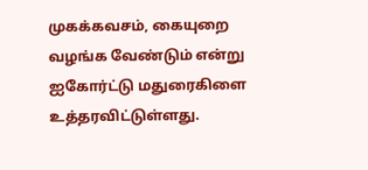முகக்கவசம், கையுறை வழங்க வேண்டும் என்று ஐகோர்ட்டு மதுரைகிளை உத்தரவிட்டுள்ளது.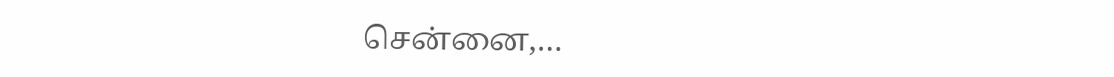சென்னை,…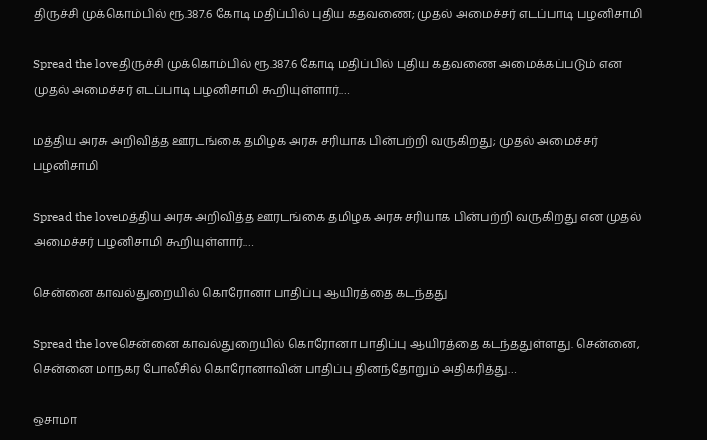திருச்சி முக்கொம்பில் ரூ.387.6 கோடி மதிப்பில் புதிய கதவணை; முதல் அமைச்சர் எடப்பாடி பழனிசாமி

Spread the loveதிருச்சி முக்கொம்பில் ரூ.387.6 கோடி மதிப்பில் புதிய கதவணை அமைக்கப்படும் என முதல் அமைச்சர் எடப்பாடி பழனிசாமி கூறியுள்ளார்.…

மத்திய அரசு அறிவித்த ஊரடங்கை தமிழக அரசு சரியாக பின்பற்றி வருகிறது; முதல் அமைச்சர் பழனிசாமி

Spread the loveமத்திய அரசு அறிவித்த ஊரடங்கை தமிழக அரசு சரியாக பின்பற்றி வருகிறது என முதல் அமைச்சர் பழனிசாமி கூறியுள்ளார்.…

சென்னை காவல்துறையில் கொரோனா பாதிப்பு ஆயிரத்தை கடந்தது

Spread the loveசென்னை காவல்துறையில் கொரோனா பாதிப்பு ஆயிரத்தை கடந்ததுள்ளது. சென்னை, சென்னை மாநகர போலீசில் கொரோனாவின் பாதிப்பு தினந்தோறும் அதிகரித்து…

ஒசாமா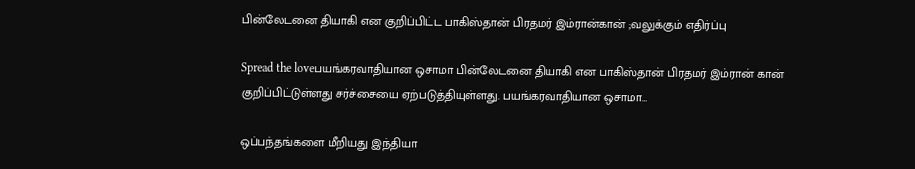பின்லேடனை தியாகி என குறிப்பிட்ட பாகிஸ்தான் பிரதமர் இம்ரான்கான் ;வலுக்கும் எதிர்ப்பு

Spread the loveபயங்கரவாதியான ஒசாமா பின்லேடனை தியாகி என பாகிஸ்தான் பிரதமர் இம்ரான் கான் குறிப்பிட்டுள்ளது சர்ச்சையை ஏற்படுத்தியுள்ளது. பயங்கரவாதியான ஒசாமா…

ஒப்பந்தங்களை மீறியது இந்தியா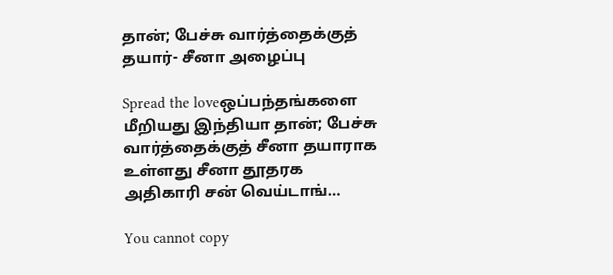தான்; பேச்சு வார்த்தைக்குத் தயார்- சீனா அழைப்பு

Spread the loveஒப்பந்தங்களை மீறியது இந்தியா தான்; பேச்சு வார்த்தைக்குத் சீனா தயாராக உள்ளது சீனா தூதரக அதிகாரி சன் வெய்டாங்…

You cannot copy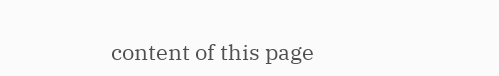content of this page